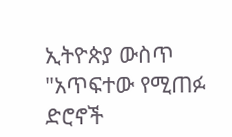ኢትዮጵያ ውስጥ "አጥፍተው የሚጠፉ ድሮኖች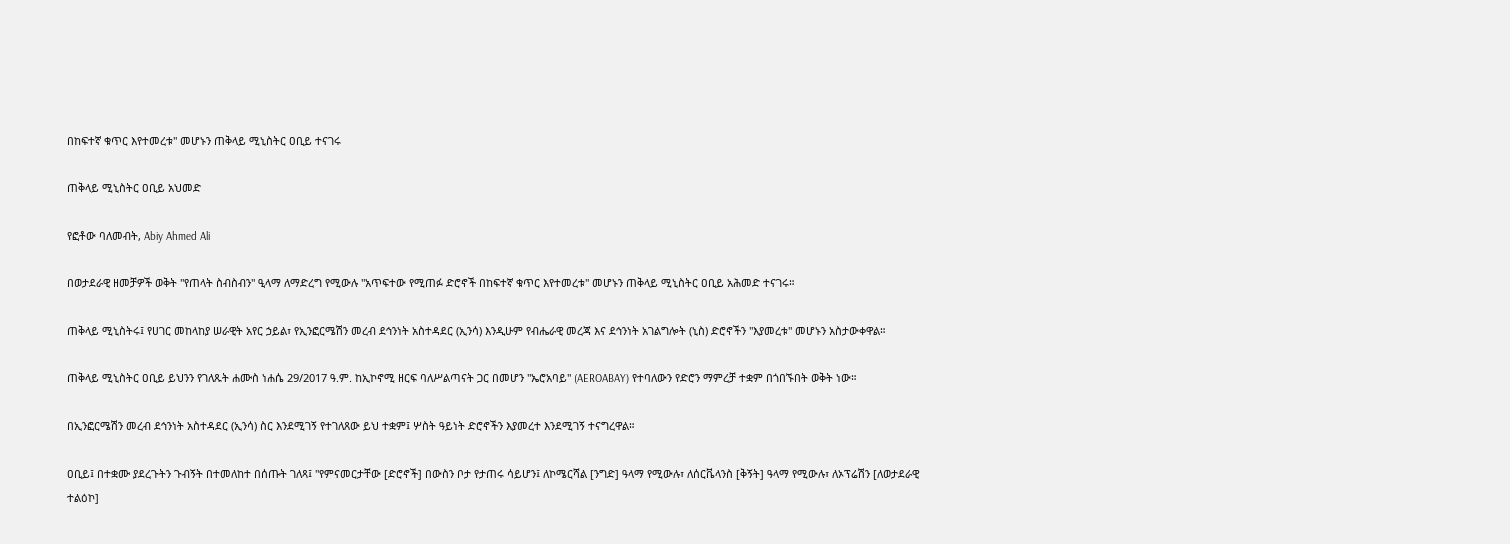በከፍተኛ ቁጥር እየተመረቱ" መሆኑን ጠቅላይ ሚኒስትር ዐቢይ ተናገሩ

ጠቅላይ ሚኒስትር ዐቢይ አህመድ

የፎቶው ባለመብት, Abiy Ahmed Ali

በወታደራዊ ዘመቻዎች ወቅት "የጠላት ስብስብን" ዒላማ ለማድረግ የሚውሉ "አጥፍተው የሚጠፉ ድሮኖች በከፍተኛ ቁጥር እየተመረቱ" መሆኑን ጠቅላይ ሚኒስትር ዐቢይ አሕመድ ተናገሩ።

ጠቅላይ ሚኒስትሩ፤ የሀገር መከላከያ ሠራዊት አየር ኃይል፣ የኢንፎርሜሽን መረብ ደኅንነት አስተዳደር (ኢንሳ) እንዲሁም የብሔራዊ መረጃ እና ደኅንነት አገልግሎት (ኒስ) ድሮኖችን "እያመረቱ" መሆኑን አስታውቀዋል።

ጠቅላይ ሚኒስትር ዐቢይ ይህንን የገለጹት ሐሙስ ነሐሴ 29/2017 ዓ.ም. ከኢኮኖሚ ዘርፍ ባለሥልጣናት ጋር በመሆን "ኤሮአባይ" (AEROABAY) የተባለውን የድሮን ማምረቻ ተቋም በጎበኙበት ወቅት ነው።

በኢንፎርሜሽን መረብ ደኅንነት አስተዳደር (ኢንሳ) ስር እንደሚገኝ የተገለጸው ይህ ተቋም፤ ሦስት ዓይነት ድሮኖችን እያመረተ እንደሚገኝ ተናግረዋል።

ዐቢይ፤ በተቋሙ ያደረጉትን ጉብኝት በተመለከተ በሰጡት ገለጻ፤ "የምናመርታቸው [ድሮኖች] በውስን ቦታ የታጠሩ ሳይሆን፤ ለኮሜርሻል [ንግድ] ዓላማ የሚውሉ፣ ለሰርቬላንስ [ቅኝት] ዓላማ የሚውሉ፣ ለኦፕሬሽን [ለወታደራዊ ተልዕኮ]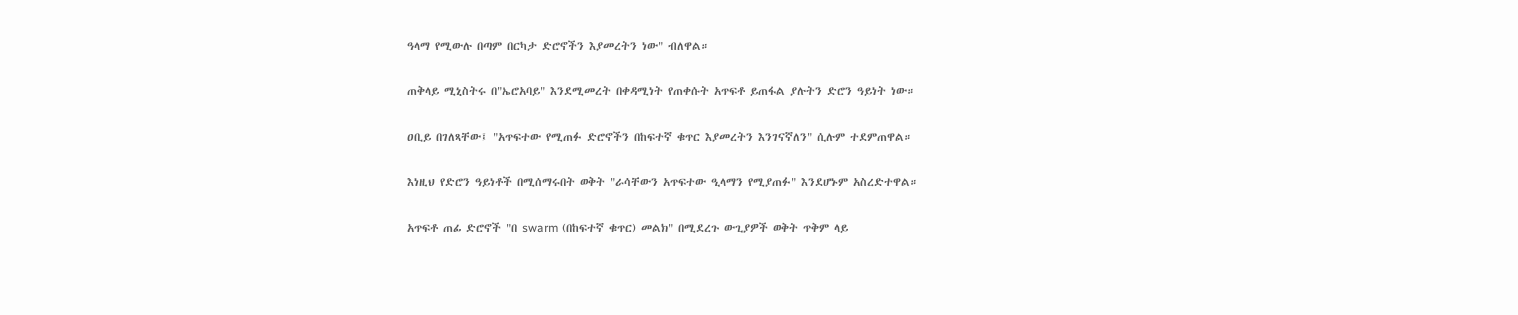ዓላማ የሚውሉ በጣም በርካታ ድሮኖችን እያመረትን ነው" ብለዋል።

ጠቅላይ ሚኒስትሩ በ"ኤሮአባይ" እንደሚመረት በቀዳሚነት የጠቀሱት አጥፍቶ ይጠፋል ያሉትን ድሮን ዓይነት ነው።

ዐቢይ በገለጻቸው፤ "አጥፍተው የሚጠፉ ድሮኖችን በከፍተኛ ቁጥር እያመረትን እንገናኛለን" ሲሉም ተደምጠዋል።

እነዚህ የድሮን ዓይነቶች በሚሰማሩበት ወቅት "ራሳቸውን አጥፍተው ዒላማን የሚያጠፉ" እንደሆኑም አስረድተዋል።

አጥፍቶ ጠፊ ድሮኖች "በ swarm (በከፍተኛ ቁጥር) መልክ" በሚደረጉ ውጊያዎች ወቅት ጥቅም ላይ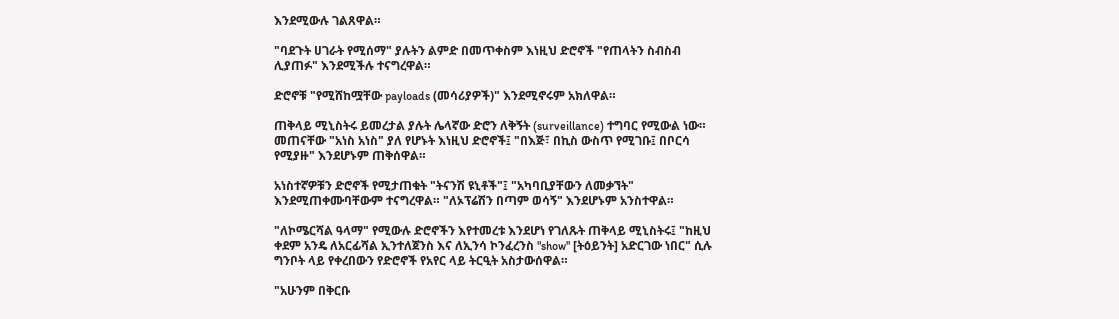እንደሚውሉ ገልጸዋል።

"ባደጉት ሀገራት የሚሰማ" ያሉትን ልምድ በመጥቀስም እነዚህ ድሮኖች "የጠላትን ስብስብ ሊያጠፉ" እንደሚችሉ ተናግረዋል።

ድሮኖቹ "የሚሸከሟቸው payloads (መሳሪያዎች)" እንደሚኖሩም አክለዋል።

ጠቅላይ ሚኒስትሩ ይመረታል ያሉት ሌላኛው ድሮን ለቅኝት (surveillance) ተግባር የሚውል ነው። መጠናቸው "አነስ አነስ" ያለ የሆኑት እነዚህ ድሮኖች፤ "በእጅ፣ በኪስ ውስጥ የሚገቡ፤ በቦርሳ የሚያዙ" እንደሆኑም ጠቅሰዋል።

አነስተኛዎቹን ድሮኖች የሚታጠቁት "ትናንሽ ዩኒቶች"፤ "አካባቢያቸውን ለመቃኘት" እንደሚጠቀሙባቸውም ተናግረዋል። "ለኦፕሬሽን በጣም ወሳኝ" እንደሆኑም አንስተዋል።

"ለኮሜርሻል ዓላማ" የሚውሉ ድሮኖችን እየተመረቱ እንደሆነ የገለጹት ጠቅላይ ሚኒስትሩ፤ "ከዚህ ቀደም አንዴ ለአርፊሻል ኢንተለጀንስ እና ለኢንሳ ኮንፈረንስ "show" [ትዕይንት] አድርገው ነበር" ሲሉ ግንቦት ላይ የቀረበውን የድሮኖች የአየር ላይ ትርዒት አስታውሰዋል።

"አሁንም በቅርቡ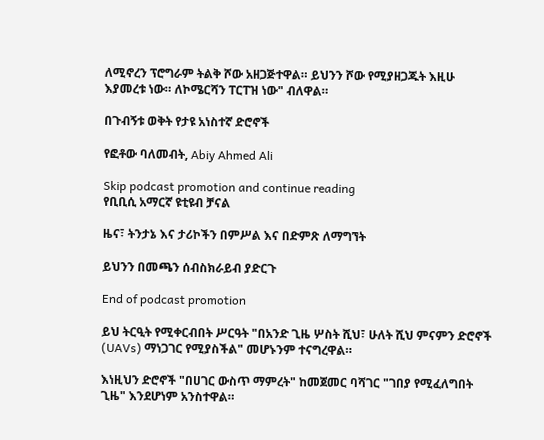ለሚኖረን ፕሮግራም ትልቅ ሾው አዘጋጅተዋል። ይህንን ሾው የሚያዘጋጁት እዚሁ እያመረቱ ነው። ለኮሜርሻን ፐርፐዝ ነው" ብለዋል።

በጉብኝቱ ወቅት የታዩ አነስተኛ ድሮኖች

የፎቶው ባለመብት, Abiy Ahmed Ali

Skip podcast promotion and continue reading
የቢቢሲ አማርኛ ዩቲዩብ ቻናል

ዜና፣ ትንታኔ እና ታሪኮችን በምሥል እና በድምጽ ለማግኘት

ይህንን በመጫን ሰብስክራይብ ያድርጉ

End of podcast promotion

ይህ ትርዒት የሚቀርብበት ሥርዓት "በአንድ ጊዜ ሦስት ሺህ፣ ሁለት ሺህ ምናምን ድሮኖች (UAVs) ማነጋገር የሚያስችል" መሆኑንም ተናግረዋል።

እነዚህን ድሮኖች "በሀገር ውስጥ ማምረት" ከመጀመር ባሻገር "ገበያ የሚፈለግበት ጊዜ" እንደሆነም አንስተዋል።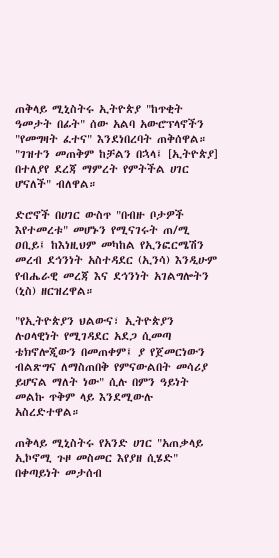ጠቅላይ ሚኒስትሩ ኢትዮጵያ "ከጥቂት ዓመታት በፊት" ሰው አልባ አውሮፕላኖችን "የመግዛት ፈተና" እንደነበረባት ጠቅሰዋል። "ገዝተን መጠቅም ከቻልን በኋላ፤ [ኢትዮጵያ] በተለያየ ደረጃ ማምረት የምትችል ሀገር ሆናለች" ብለዋል።

ድሮኖች በሀገር ውስጥ "በብዙ ቦታዎች እየተመረቱ" መሆኑን የሚናገሩት ጠ/ሚ ዐቢይ፤ ከእነዚህም መካከል የኢንፎርሜሽን መረብ ደኅንነት አስተዳደር (ኢንሳ) እንዲሁም የብሔራዊ መረጃ እና ደኅንነት አገልግሎትን (ኒስ) ዘርዝረዋል።

"የኢትዮጵያን ህልውና፣ ኢትዮጵያን ሉዐላዊነት የሚገዳደር አደጋ ሲመጣ ቴክኖሎጂውን በመጠቀም፤ ያ የጀመርነውን ብልጽግና ለማስጠበቅ የምናውልበት መሳሪያ ይሆናል ማለት ነው" ሲሉ በምን ዓይነት መልኩ ጥቅም ላይ እንደሚውሉ አስረድተዋል።

ጠቅላይ ሚኒስትሩ የአንድ ሀገር "አጠቃላይ ኢኮኖሚ ጉዞ መስመር እየያዘ ሲሄድ" በቀጣይነት መታሰብ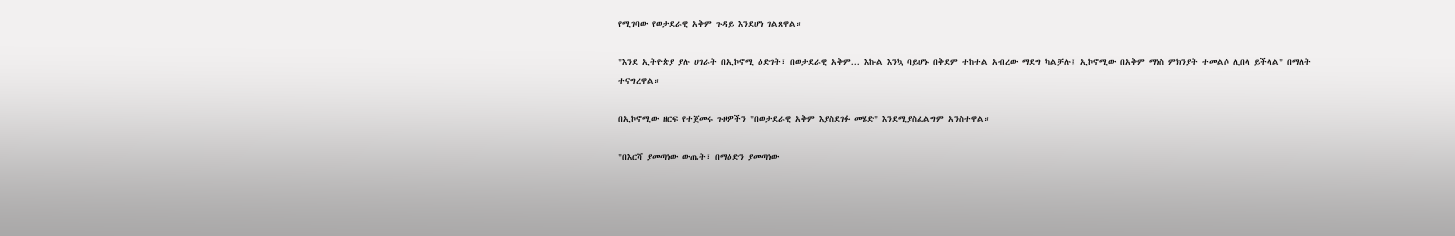የሚገባው የወታደራዊ አቅም ጉዳይ እንደሆነ ገልጸዋል።

"እንደ ኢትዮጵያ ያሉ ሀገራት በኢኮኖሚ ዕድገት፣ በወታደራዊ አቅም... እኩል እንኳ ባይሆኑ በቅደም ተከተል አብረው ማደግ ካልቻሉ፤ ኢኮኖሚው በአቅም ማነስ ምክንያት ተመልሶ ሊበላ ይችላል" በማለት ተናግረዋል።

በኢኮኖሚው ዘርፍ የተጀመሩ ጉዞዎችን "በወታደራዊ አቅም እያስደገፉ መሄድ" እንደሚያስፈልግም አንስተዋል።

"በእርሻ ያመጣነው ውጤት፣ በማዕድን ያመጣነው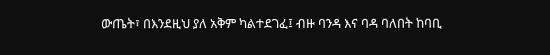ውጤት፣ በእንደዚህ ያለ አቅም ካልተደገፈ፤ ብዙ ባንዳ እና ባዳ ባለበት ከባቢ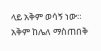ላይ አቅም ወሳኝ ነው። አቅም ከሌለ ማስጠበቅ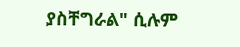ያስቸግራል" ሲሉም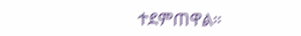ተደምጠዋል።